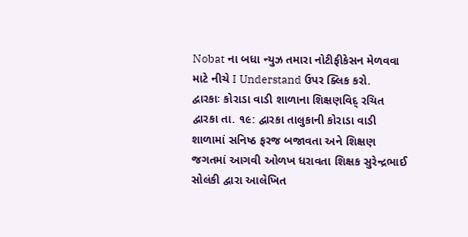Nobat ના બધા ન્યુઝ તમારા નોટીફીકેસન મેળવવા માટે નીચે I Understand ઉપર ક્લિક કરો.
દ્વારકાઃ કોરાડા વાડી શાળાના શિક્ષણવિદ્ રચિત
દ્વારકા તા. ૧૯: દ્વારકા તાલુકાની કોરાડા વાડી શાળામાં સનિષ્ઠ ફરજ બજાવતા અને શિક્ષણ જગતમાં આગવી ઓળખ ધરાવતા શિક્ષક સુરેન્દ્રભાઈ સોલંકી દ્વારા આલેખિત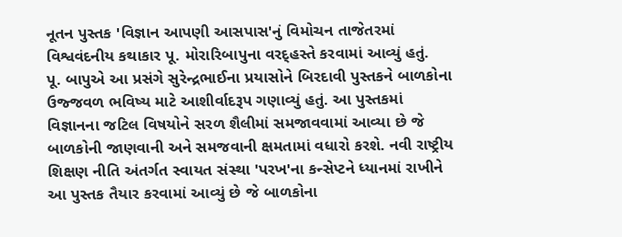નૂતન પુસ્તક 'વિજ્ઞાન આપણી આસપાસ'નું વિમોચન તાજેતરમાં વિશ્વવંદનીય કથાકાર પૂ. મોરારિબાપુના વરદ્હસ્તે કરવામાં આવ્યું હતું.
પૂ. બાપુએ આ પ્રસંગે સુરેન્દ્રભાઈના પ્રયાસોને બિરદાવી પુસ્તકને બાળકોના ઉજ્જવળ ભવિષ્ય માટે આશીર્વાદરૂપ ગણાવ્યું હતું. આ પુસ્તકમાં વિજ્ઞાનના જટિલ વિષયોને સરળ શૈલીમાં સમજાવવામાં આવ્યા છે જે બાળકોની જાણવાની અને સમજવાની ક્ષમતામાં વધારો કરશે. નવી રાષ્ટ્રીય શિક્ષણ નીતિ અંતર્ગત સ્વાયત સંસ્થા 'પરખ'ના કન્સેપ્ટને ધ્યાનમાં રાખીને આ પુસ્તક તૈયાર કરવામાં આવ્યું છે જે બાળકોના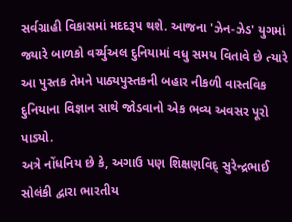સર્વગ્રાહી વિકાસમાં મદદરૂપ થશે. આજના 'ઝેન-ઝેડ' યુગમાં જ્યારે બાળકો વર્ચ્યુઅલ દુનિયામાં વધુ સમય વિતાવે છે ત્યારે આ પુસ્તક તેમને પાઠ્યપુસ્તકની બહાર નીકળી વાસ્તવિક દુનિયાના વિજ્ઞાન સાથે જોડવાનો એક ભવ્ય અવસર પૂરો પાડ્યો.
અત્રે નોંધનિય છે કે, અગાઉ પણ શિક્ષણવિદ્ સુરેન્દ્રભાઈ સોલંકી દ્વારા ભારતીય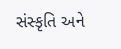સંસ્કૃતિ અને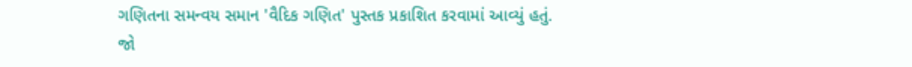ગણિતના સમન્વય સમાન 'વૈદિક ગણિત' પુસ્તક પ્રકાશિત કરવામાં આવ્યું હતું.
જો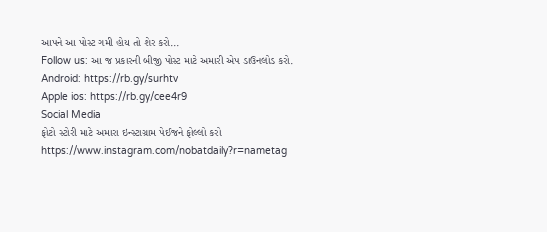આપને આ પોસ્ટ ગમી હોય તો શેર કરો...
Follow us: આ જ પ્રકારની બીજી પોસ્ટ માટે અમારી એપ ડાઉનલોડ કરો.
Android: https://rb.gy/surhtv
Apple ios: https://rb.gy/cee4r9
Social Media
ફોટો સ્ટોરી માટે અમારા ઇન્સ્ટાગ્રામ પેઈજને ફોલ્લો કરો
https://www.instagram.com/nobatdaily?r=nametag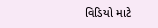વિડિયો માટે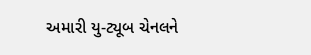અમારી યુ-ટ્યૂબ ચેનલને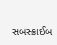સબસ્ક્રાઈબ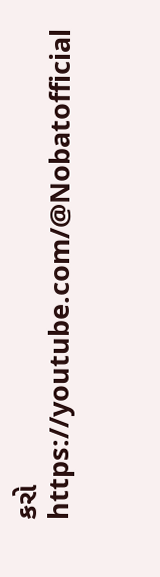કરો
https://youtube.com/@Nobatofficial